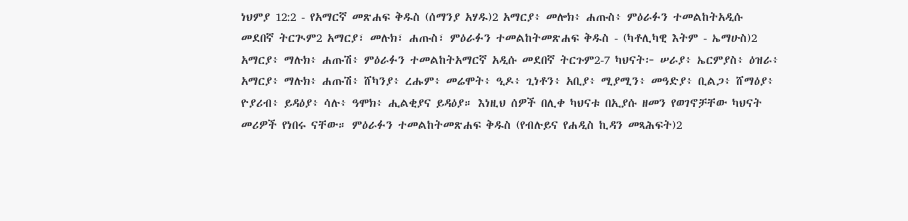ነህምያ 12:2 - የአማርኛ መጽሐፍ ቅዱስ (ሰማንያ አሃዱ)2 አማርያ፥ መሎክ፥ ሐጡስ፥ ምዕራፉን ተመልከትአዲሱ መደበኛ ትርጒም2 አማርያ፣ መሉክ፣ ሐጡስ፣ ምዕራፉን ተመልከትመጽሐፍ ቅዱስ - (ካቶሊካዊ እትም - ኤማሁስ)2 አማርያ፥ ማሉክ፥ ሐጡሽ፥ ምዕራፉን ተመልከትአማርኛ አዲሱ መደበኛ ትርጉም2-7 ካህናት፦ ሠራያ፥ ኤርምያስ፥ ዕዝራ፥ አማርያ፥ ማሉክ፥ ሐጡሽ፥ ሸካንያ፥ ረሑም፥ መሬሞት፥ ዒዶ፥ ጊነቶን፥ አቢያ፥ ሚያሚን፥ መዓድያ፥ ቢልጋ፥ ሸማዕያ፥ ዮያሪብ፥ ይዳዕያ፥ ሳሉ፥ ዓሞክ፥ ሒልቂያና ይዳዕያ። እነዚህ ሰዎች በሊቀ ካህናቱ በኢያሱ ዘመን የወገኖቻቸው ካህናት መሪዎች የነበሩ ናቸው። ምዕራፉን ተመልከትመጽሐፍ ቅዱስ (የብሉይና የሐዲስ ኪዳን መጻሕፍት)2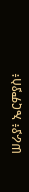ሠራያ፥ ኤርምያስ፥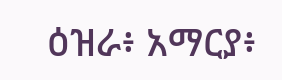ዕዝራ፥ አማርያ፥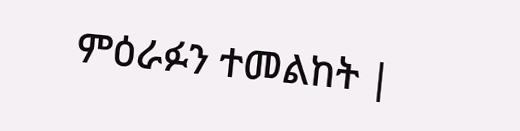ምዕራፉን ተመልከት |